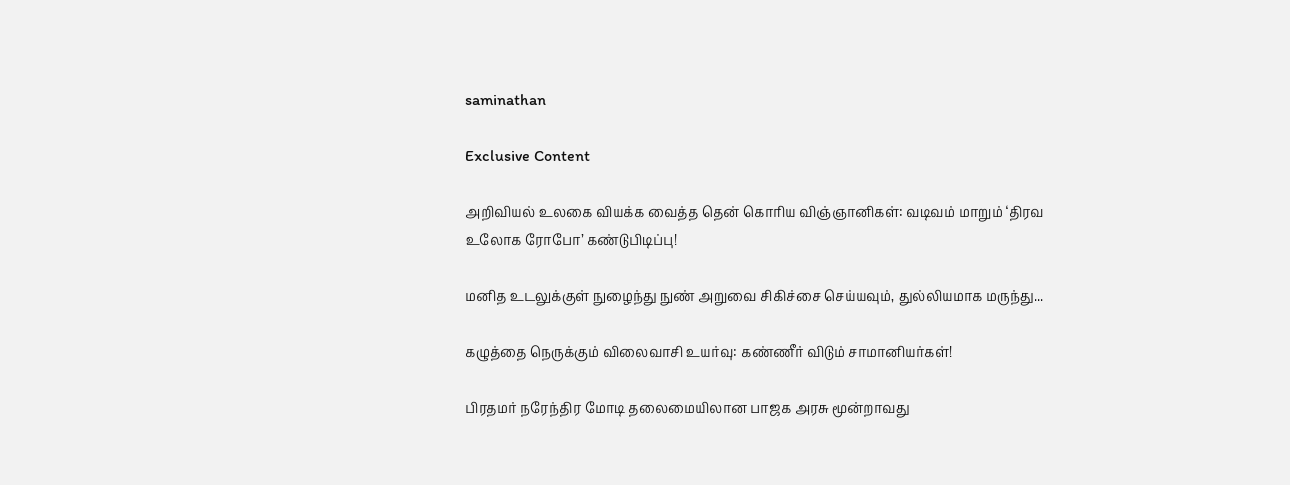saminathan

Exclusive Content

அறிவியல் உலகை வியக்க வைத்த தென் கொரிய விஞ்ஞானிகள்: வடிவம் மாறும் ‘திரவ உலோக ரோபோ’ கண்டுபிடிப்பு!

மனித உடலுக்குள் நுழைந்து நுண் அறுவை சிகிச்சை செய்யவும், துல்லியமாக மருந்து...

கழுத்தை நெருக்கும் விலைவாசி உயர்வு: கண்ணீர் விடும் சாமானியர்கள்!

பிரதமர் நரேந்திர மோடி தலைமையிலான பாஜக அரசு மூன்றாவது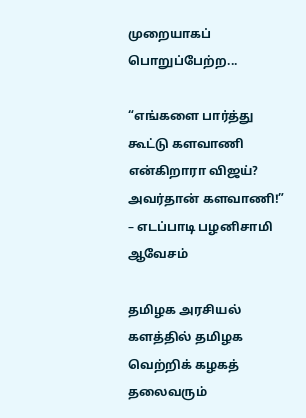முறையாகப் பொறுப்பேற்ற...

“எங்களை பார்த்து கூட்டு களவாணி என்கிறாரா விஜய்? அவர்தான் களவாணி!” – எடப்பாடி பழனிசாமி ஆவேசம்

தமிழக அரசியல் களத்தில் தமிழக வெற்றிக் கழகத் தலைவரும்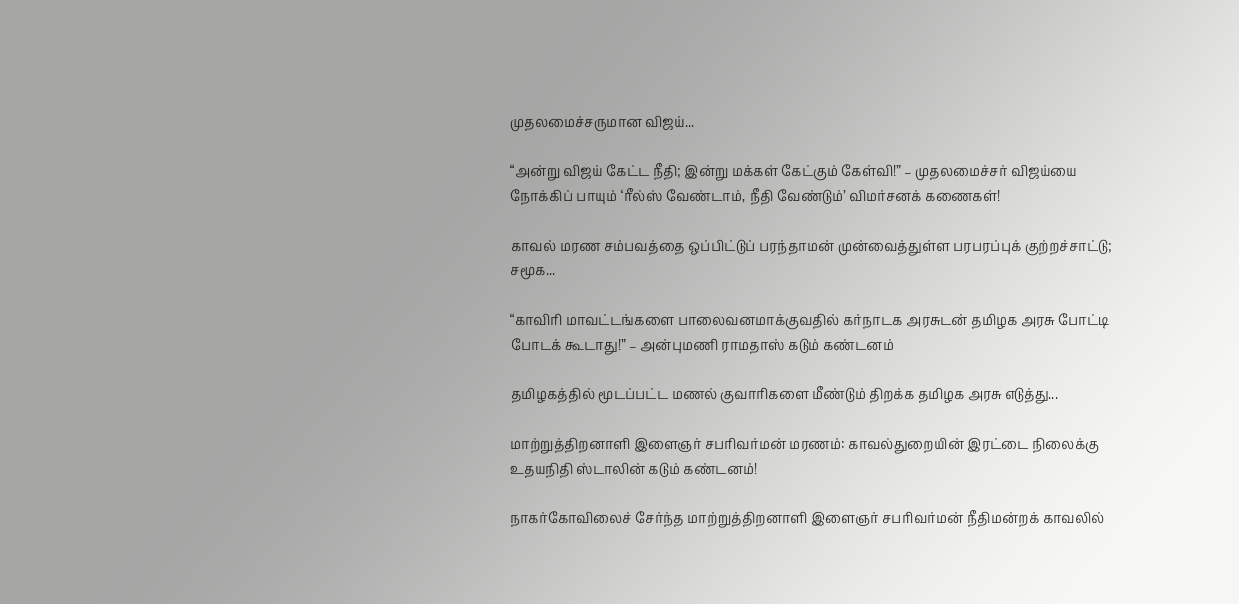முதலமைச்சருமான விஜய்...

“அன்று விஜய் கேட்ட நீதி; இன்று மக்கள் கேட்கும் கேள்வி!” – முதலமைச்சர் விஜய்யை நோக்கிப் பாயும் ‘ரீல்ஸ் வேண்டாம், நீதி வேண்டும்’ விமர்சனக் கணைகள்!

காவல் மரண சம்பவத்தை ஒப்பிட்டுப் பரந்தாமன் முன்வைத்துள்ள பரபரப்புக் குற்றச்சாட்டு; சமூக...

“காவிரி மாவட்டங்களை பாலைவனமாக்குவதில் கர்நாடக அரசுடன் தமிழக அரசு போட்டி போடக் கூடாது!” – அன்புமணி ராமதாஸ் கடும் கண்டனம்

தமிழகத்தில் மூடப்பட்ட மணல் குவாரிகளை மீண்டும் திறக்க தமிழக அரசு எடுத்து...

மாற்றுத்திறனாளி இளைஞர் சபரிவர்மன் மரணம்: காவல்துறையின் இரட்டை நிலைக்கு உதயநிதி ஸ்டாலின் கடும் கண்டனம்!

நாகர்கோவிலைச் சேர்ந்த மாற்றுத்திறனாளி இளைஞர் சபரிவர்மன் நீதிமன்றக் காவலில்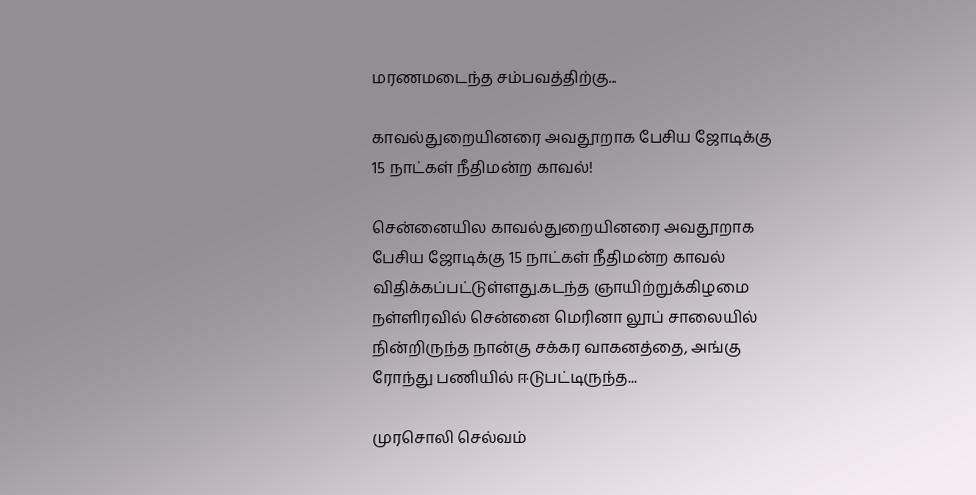மரணமடைந்த சம்பவத்திற்கு...

காவல்துறையினரை அவதூறாக பேசிய ஜோடிக்கு 15 நாட்கள் நீதிமன்ற காவல்!

சென்னையில காவல்துறையினரை அவதூறாக பேசிய ஜோடிக்கு 15 நாட்கள் நீதிமன்ற காவல் விதிக்கப்பட்டுள்ளது.கடந்த ஞாயிற்றுக்கிழமை நள்ளிரவில் சென்னை மெரினா லூப் சாலையில் நின்றிருந்த நான்கு சக்கர வாகனத்தை, அங்கு ரோந்து பணியில் ஈடுபட்டிருந்த...

முரசொலி செல்வம்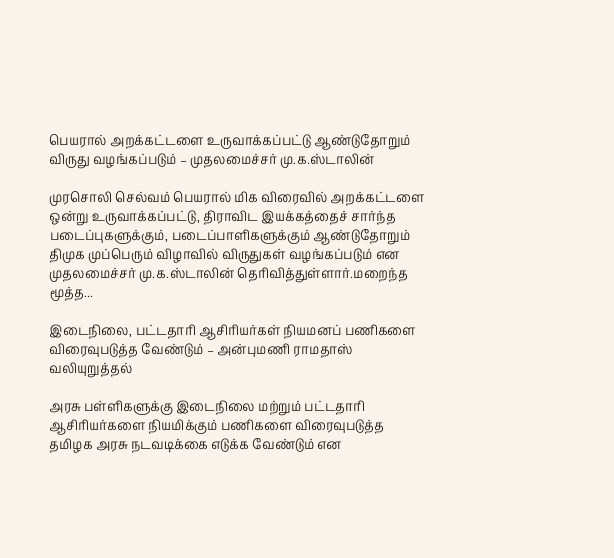பெயரால் அறக்கட்டளை உருவாக்கப்பட்டு ஆண்டுதோறும் விருது வழங்கப்படும் – முதலமைச்சர் மு.க.ஸ்டாலின்

முரசொலி செல்வம் பெயரால் மிக விரைவில் அறக்கட்டளை ஒன்று உருவாக்கப்பட்டு, திராவிட இயக்கத்தைச் சார்ந்த படைப்புகளுக்கும், படைப்பாளிகளுக்கும் ஆண்டுதோறும் திமுக முப்பெரும் விழாவில் விருதுகள் வழங்கப்படும் என முதலமைச்சர் மு.க.ஸ்டாலின் தெரிவித்துள்ளார்.மறைந்த மூத்த...

இடைநிலை, பட்டதாரி ஆசிரியர்கள் நியமனப் பணிகளை விரைவுபடுத்த வேண்டும் – அன்புமணி ராமதாஸ் வலியுறுத்தல்

அரசு பள்ளிகளுக்கு இடைநிலை மற்றும் பட்டதாரி ஆசிரியர்களை நியமிக்கும் பணிகளை விரைவுபடுத்த தமிழக அரசு நடவடிக்கை எடுக்க வேண்டும் என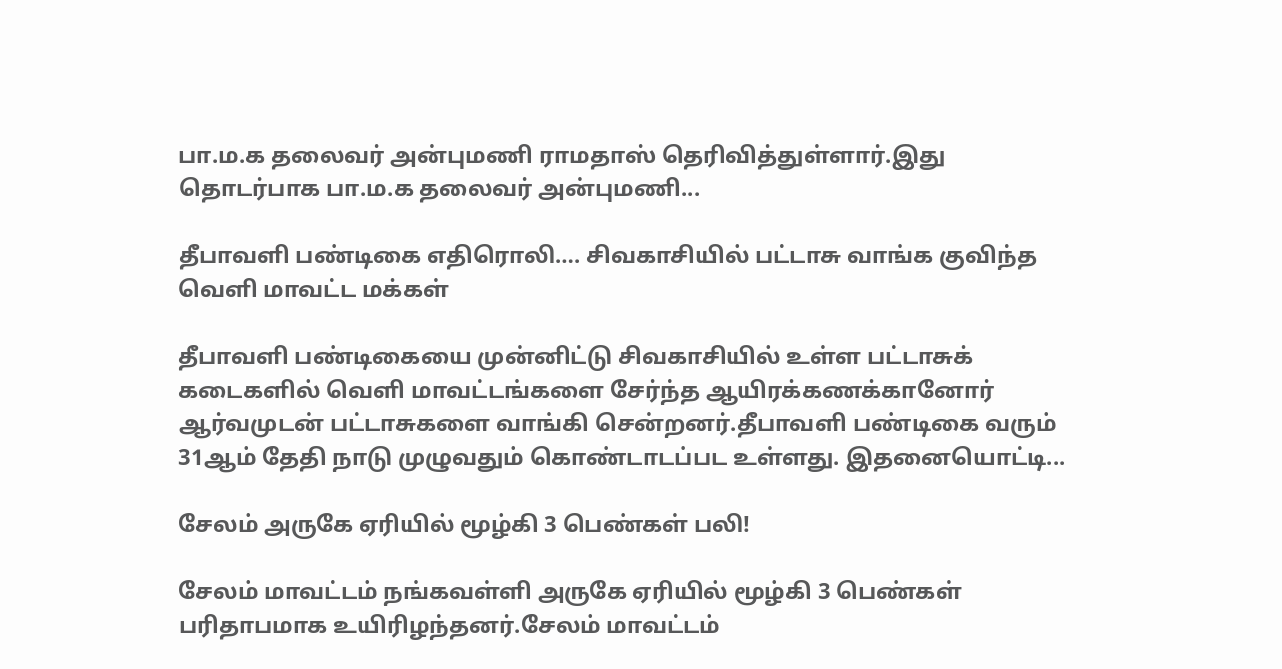பா.ம.க தலைவர் அன்புமணி ராமதாஸ் தெரிவித்துள்ளார்.இது தொடர்பாக பா.ம.க தலைவர் அன்புமணி...

தீபாவளி பண்டிகை எதிரொலி…. சிவகாசியில் பட்டாசு வாங்க குவிந்த வெளி மாவட்ட மக்கள்

தீபாவளி பண்டிகையை முன்னிட்டு சிவகாசியில் உள்ள பட்டாசுக் கடைகளில் வெளி மாவட்டங்களை சேர்ந்த ஆயிரக்கணக்கானோர் ஆர்வமுடன் பட்டாசுகளை வாங்கி சென்றனர்.தீபாவளி பண்டிகை வரும் 31ஆம் தேதி நாடு முழுவதும் கொண்டாடப்பட உள்ளது. இதனையொட்டி...

சேலம் அருகே ஏரியில் மூழ்கி 3 பெண்கள் பலி!

சேலம் மாவட்டம் நங்கவள்ளி அருகே ஏரியில் மூழ்கி 3 பெண்கள் பரிதாபமாக உயிரிழந்தனர்.சேலம் மாவட்டம்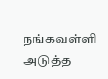நங்கவள்ளி அடுத்த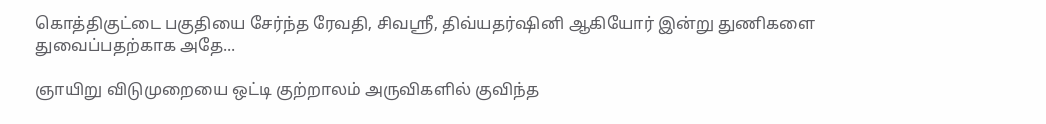கொத்திகுட்டை பகுதியை சேர்ந்த ரேவதி, சிவஸ்ரீ, திவ்யதர்ஷினி ஆகியோர் இன்று துணிகளை துவைப்பதற்காக அதே...

ஞாயிறு விடுமுறையை ஒட்டி குற்றாலம் அருவிகளில் குவிந்த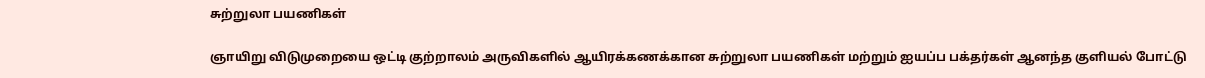சுற்றுலா பயணிகள்

ஞாயிறு விடுமுறையை ஒட்டி குற்றாலம் அருவிகளில் ஆயிரக்கணக்கான சுற்றுலா பயணிகள் மற்றும் ஐயப்ப பக்தர்கள் ஆனந்த குளியல் போட்டு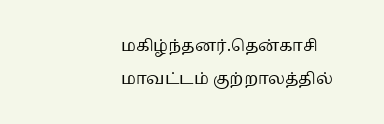மகிழ்ந்தனர்.தென்காசி மாவட்டம் குற்றாலத்தில்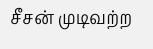சீசன் முடிவற்ற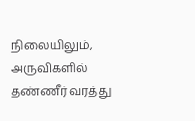நிலையிலும், அருவிகளில் தண்ணீர் வரத்து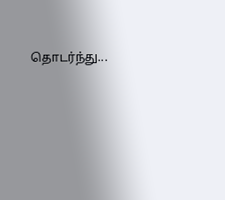தொடர்ந்து...